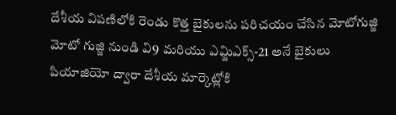దేశీయ విపణిలోకి రెండు కొత్త బైకులను పరిచయం చేసిన మోటోగుజ్జి
మోటో గుజ్జి నుండి వి9 మరియు ఎమ్జిఎక్స్-21 అనే బైకులు పియాజియో ద్వారా దేశీయ మార్కెట్లోకి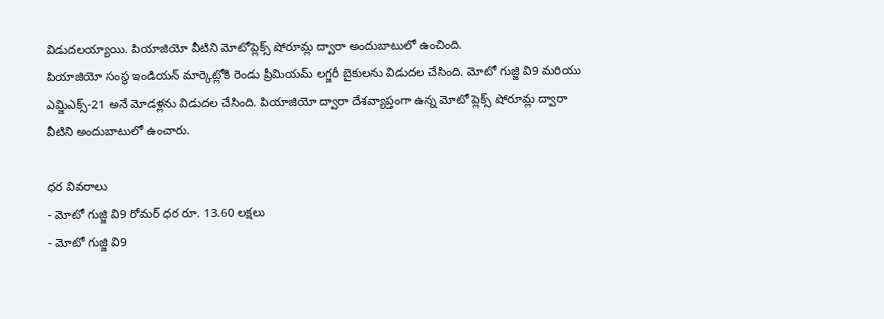విడుదలయ్యాయి. పియాజియో వీటిని మోటోప్లెక్స్ షోరూమ్ల ద్వారా అందుబాటులో ఉంచింది.
పియాజియో సంస్థ ఇండియన్ మార్కెట్లోకి రెండు ప్రీమియమ్ లగ్జరీ బైకులను విడుదల చేసింది. మోటో గుజ్జి వి9 మరియు ఎమ్జిఎక్స్-21 అనే మోడళ్లను విడుదల చేసింది. పియాజియో ద్వారా దేశవ్యాప్తంగా ఉన్న మోటో ప్లెక్స్ షోరూమ్ల ద్వారా వీటిని అందుబాటులో ఉంచారు.

ధర వివరాలు
- మోటో గుజ్జి వి9 రోమర్ ధర రూ. 13.60 లక్షలు
- మోటో గుజ్జి వి9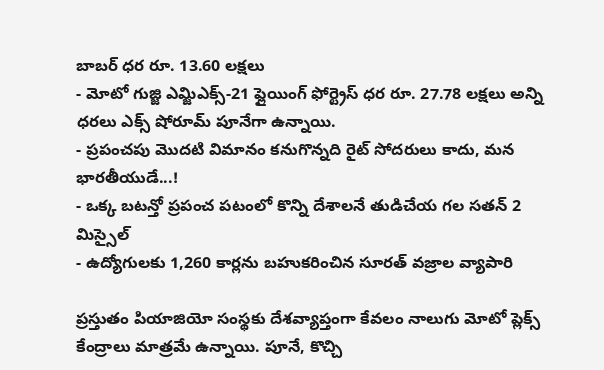బాబర్ ధర రూ. 13.60 లక్షలు
- మోటో గుజ్జి ఎమ్జిఎక్స్-21 ఫ్లైయింగ్ ఫోర్ట్రెస్ ధర రూ. 27.78 లక్షలు అన్ని ధరలు ఎక్స్ షోరూమ్ పూనేగా ఉన్నాయి.
- ప్రపంచపు మొదటి విమానం కనుగొన్నది రైట్ సోదరులు కాదు, మన భారతీయుడే...!
- ఒక్క బటన్తో ప్రపంచ పటంలో కొన్ని దేశాలనే తుడిచేయ గల సతన్ 2 మిస్సైల్
- ఉద్యోగులకు 1,260 కార్లను బహుకరించిన సూరత్ వజ్రాల వ్యాపారి

ప్రస్తుతం పియాజియో సంస్థకు దేశవ్యాప్తంగా కేవలం నాలుగు మోటో ప్లెక్స్ కేంద్రాలు మాత్రమే ఉన్నాయి. పూనే, కొచ్చి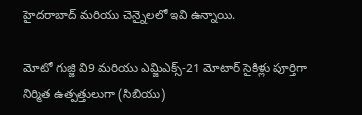హైదరాబాద్ మరియు చెన్నైలలో ఇవి ఉన్నాయి.

మోటో గుజ్జి వి9 మరియు ఎమ్జిఎక్స్-21 మోటార్ సైకిళ్లు పూర్తిగా నిర్మిత ఉత్పత్తులుగా (సిబియు)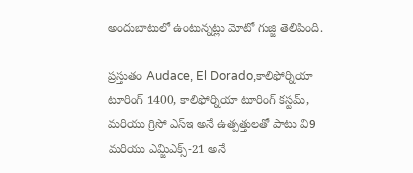అందుబాటులో ఉంటున్నట్లు మోటో గుజ్జి తెలిపింది.

ప్రస్తుతం Audace, El Dorado,కాలిఫోర్నియా టూరింగ్ 1400, కాలిఫోర్నియా టూరింగ్ కస్టమ్, మరియు గ్రిసో ఎస్ఇ అనే ఉత్పత్తులతో పాటు వి9 మరియు ఎమ్జిఎక్స్-21 అనే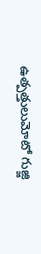ఉత్పత్తులుమోటో గుజ్జి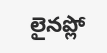లైనప్లో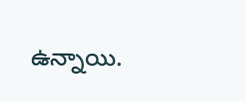ఉన్నాయి.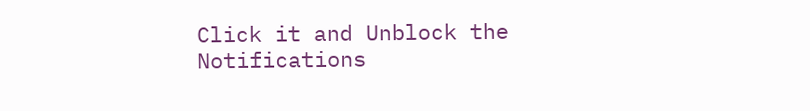Click it and Unblock the Notifications